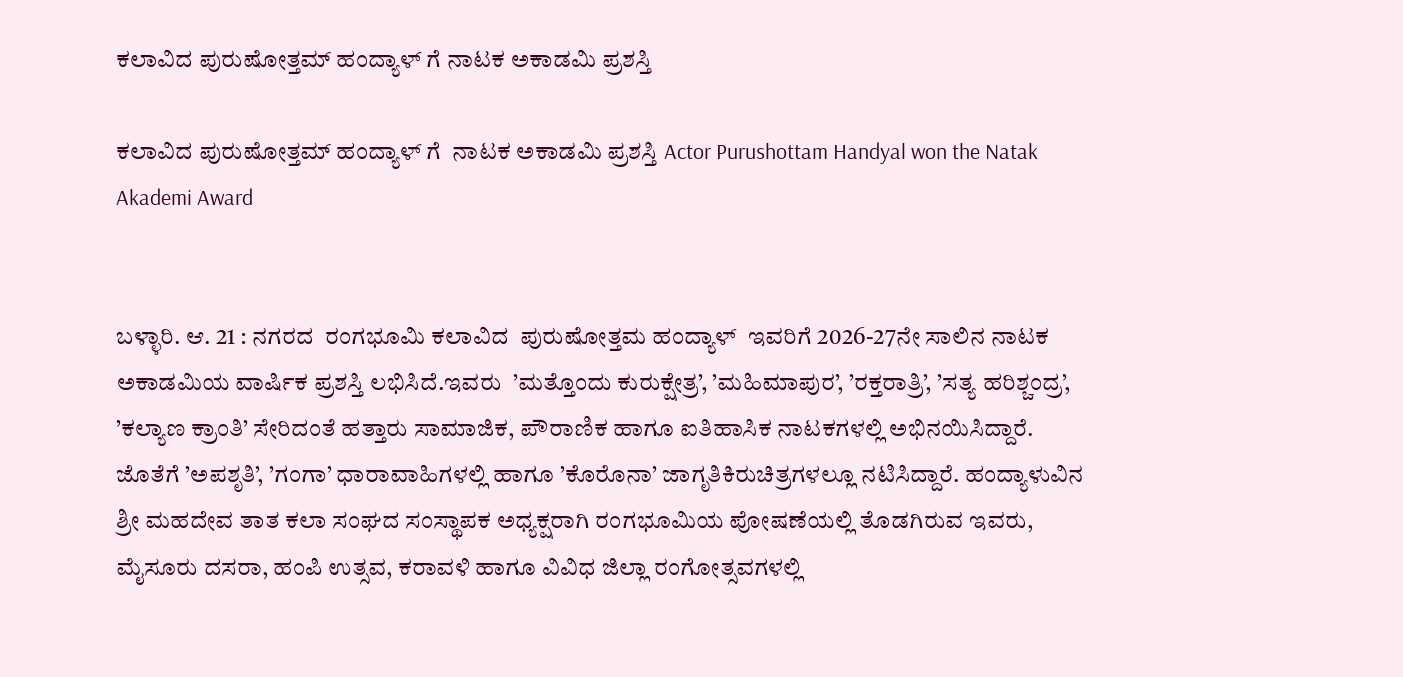ಕಲಾವಿದ ಪುರುಷೋತ್ತಮ್ ಹಂದ್ಯಾಳ್ ಗೆ ನಾಟಕ ಅಕಾಡಮಿ ಪ್ರಶಸ್ತಿ

ಕಲಾವಿದ ಪುರುಷೋತ್ತಮ್ ಹಂದ್ಯಾಳ್ ಗೆ  ನಾಟಕ ಅಕಾಡಮಿ ಪ್ರಶಸ್ತಿ Actor Purushottam Handyal won the Natak Akademi Award


ಬಳ್ಳಾರಿ. ಆ. 21 : ನಗರದ  ರಂಗಭೂಮಿ ಕಲಾವಿದ  ಪುರುಷೋತ್ತಮ ಹಂದ್ಯಾಳ್  ಇವರಿಗೆ 2026-27ನೇ ಸಾಲಿನ ನಾಟಕ ಅಕಾಡಮಿಯ ವಾರ್ಷಿಕ ಪ್ರಶಸ್ತಿ ಲಭಿಸಿದೆ.ಇವರು  ’ಮತ್ತೊಂದು ಕುರುಕ್ಷೇತ್ರ’, ’ಮಹಿಮಾಪುರ’, ’ರಕ್ತರಾತ್ರಿ’, ’ಸತ್ಯ ಹರಿಶ್ಚಂದ್ರ’, ’ಕಲ್ಯಾಣ ಕ್ರಾಂತಿ’ ಸೇರಿದಂತೆ ಹತ್ತಾರು ಸಾಮಾಜಿಕ, ಪೌರಾಣಿಕ ಹಾಗೂ ಐತಿಹಾಸಿಕ ನಾಟಕಗಳಲ್ಲಿ ಅಭಿನಯಿಸಿದ್ದಾರೆ.  ಜೊತೆಗೆ ’ಅಪಶೃತಿ’, ’ಗಂಗಾ’ ಧಾರಾವಾಹಿಗಳಲ್ಲಿ ಹಾಗೂ ’ಕೊರೊನಾ’ ಜಾಗೃತಿಕಿರುಚಿತ್ರಗಳಲ್ಲೂ ನಟಿಸಿದ್ದಾರೆ. ಹಂದ್ಯಾಳುವಿನ ಶ್ರೀ ಮಹದೇವ ತಾತ ಕಲಾ ಸಂಘದ ಸಂಸ್ಥಾಪಕ ಅಧ್ಯಕ್ಷರಾಗಿ ರಂಗಭೂಮಿಯ ಪೋಷಣೆಯಲ್ಲಿ ತೊಡಗಿರುವ ಇವರು, ಮೈಸೂರು ದಸರಾ, ಹಂಪಿ ಉತ್ಸವ, ಕರಾವಳಿ ಹಾಗೂ ವಿವಿಧ ಜಿಲ್ಲಾ ರಂಗೋತ್ಸವಗಳಲ್ಲಿ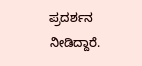ಪ್ರದರ್ಶನ ನೀಡಿದ್ದಾರೆ.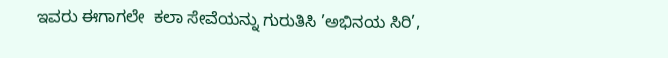ಇವರು ಈಗಾಗಲೇ  ಕಲಾ ಸೇವೆಯನ್ನು ಗುರುತಿಸಿ ’ಅಭಿನಯ ಸಿರಿ’,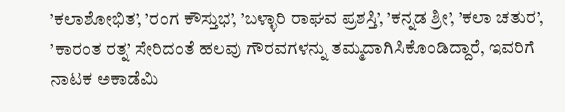’ಕಲಾಶೋಭಿತ’, ’ರಂಗ ಕೌಸ್ತುಭ’, ’ಬಳ್ಳಾರಿ ರಾಘವ ಪ್ರಶಸ್ತಿ’, ’ಕನ್ನಡ ಶ್ರೀ’, ’ಕಲಾ ಚತುರ’, ’ಕಾರಂತ ರತ್ನ’ ಸೇರಿದಂತೆ ಹಲವು ಗೌರವಗಳನ್ನು ತಮ್ಮದಾಗಿಸಿಕೊಂಡಿದ್ದಾರೆ, ಇವರಿಗೆ ನಾಟಕ ಅಕಾಡೆಮಿ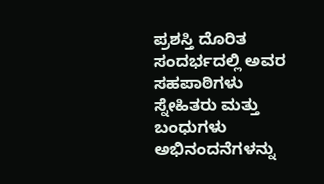ಪ್ರಶಸ್ತಿ ದೊರಿತ ಸಂದರ್ಭದಲ್ಲಿ ಅವರ ಸಹಪಾಠಿಗಳು ಸ್ನೇಹಿತರು ಮತ್ತು ಬಂಧುಗಳು ಅಭಿನಂದನೆಗಳನ್ನು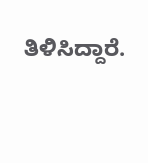ತಿಳಿಸಿದ್ದಾರೆ.